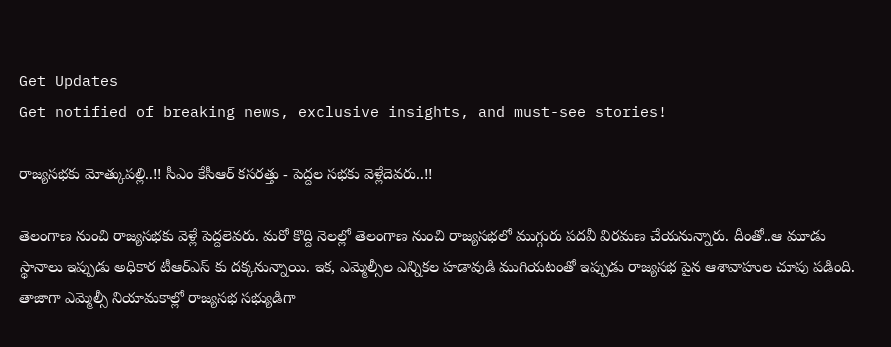Get Updates
Get notified of breaking news, exclusive insights, and must-see stories!

రాజ్యసభకు మోత్కుపల్లి..!! సీఎం కేసీఆర్ కసరత్తు - పెద్దల సభకు వెళ్లేదెవరు..!!

తెలంగాణ నుంచి రాజ్యసభకు వెళ్లే పెద్దలెవరు. మరో కొద్ది నెలల్లో తెలంగాణ నుంచి రాజ్యసభలో ముగ్గురు పదవీ విరమణ చేయనున్నారు. దీంతో..ఆ మూడు స్థానాలు ఇప్పుడు అధికార టీఆర్ఎస్ కు దక్కనున్నాయి. ఇక, ఎమ్మెల్సీల ఎన్నికల హడావుడి ముగియటంతో ఇప్పుడు రాజ్యసభ పైన ఆశావాహుల చూపు పడింది. తాజాగా ఎమ్మెల్సీ నియామకాల్లో రాజ్యసభ సభ్యుడిగా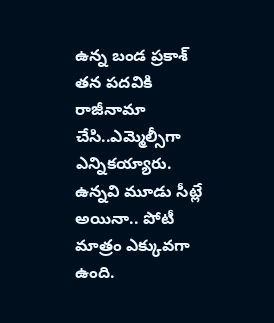ఉన్న బండ ప్రకాశ్ తన పదవికి రాజీనామా చేసి..ఎమ్మెల్సీగా ఎన్నికయ్యారు. ఉన్నవి మూడు సీట్లే అయినా.. పోటీ మాత్రం ఎక్కువగా ఉంది.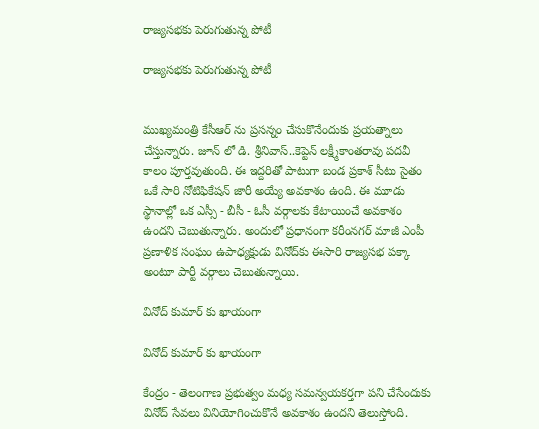రాజ్యసభకు పెరుగుతున్న పోటీ

రాజ్యసభకు పెరుగుతున్న పోటీ


ముఖ్యమంత్రి కేసీఆర్ ను ప్రసన్నం చేసుకొనేందుకు ప్రయత్నాలు చేస్తున్నారు. జూన్ లో డి. శ్రీనివాస్‌..కెప్టెన్‌ లక్ష్మీకాంతరావు పదవీ కాలం పూర్తవుతుంది. ఈ ఇద్దరితో పాటుగా బండ ప్రకాశ్ సీటు సైతం ఒకే సారి నోటిఫికేషన్ జారీ అయ్యే అవకాశం ఉంది. ఈ మూడు స్థానాల్లో ఒక ఎస్సీ - బీసీ - ఓసీ వర్గాలకు కేటాయించే అవకాశం ఉందని చెబుతున్నారు. అందులో ప్రధానంగా కరీంనగర్ మాజీ ఎంపీ ప్రణాళిక సంఘం ఉపాధ్యక్షుడు వినోద్‌కు ఈసారి రాజ్యసభ పక్కా అంటూ పార్టీ వర్గాలు చెబుతున్నాయి.

వినోద్ కుమార్ కు ఖాయంగా

వినోద్ కుమార్ కు ఖాయంగా

కేంద్రం - తెలంగాణ ప్రభుత్వం మధ్య సమన్వయకర్తగా పని చేసేందుకు వినోద్ సేవలు వినియోగించుకొనే అవకాశం ఉందని తెలుస్తోంది.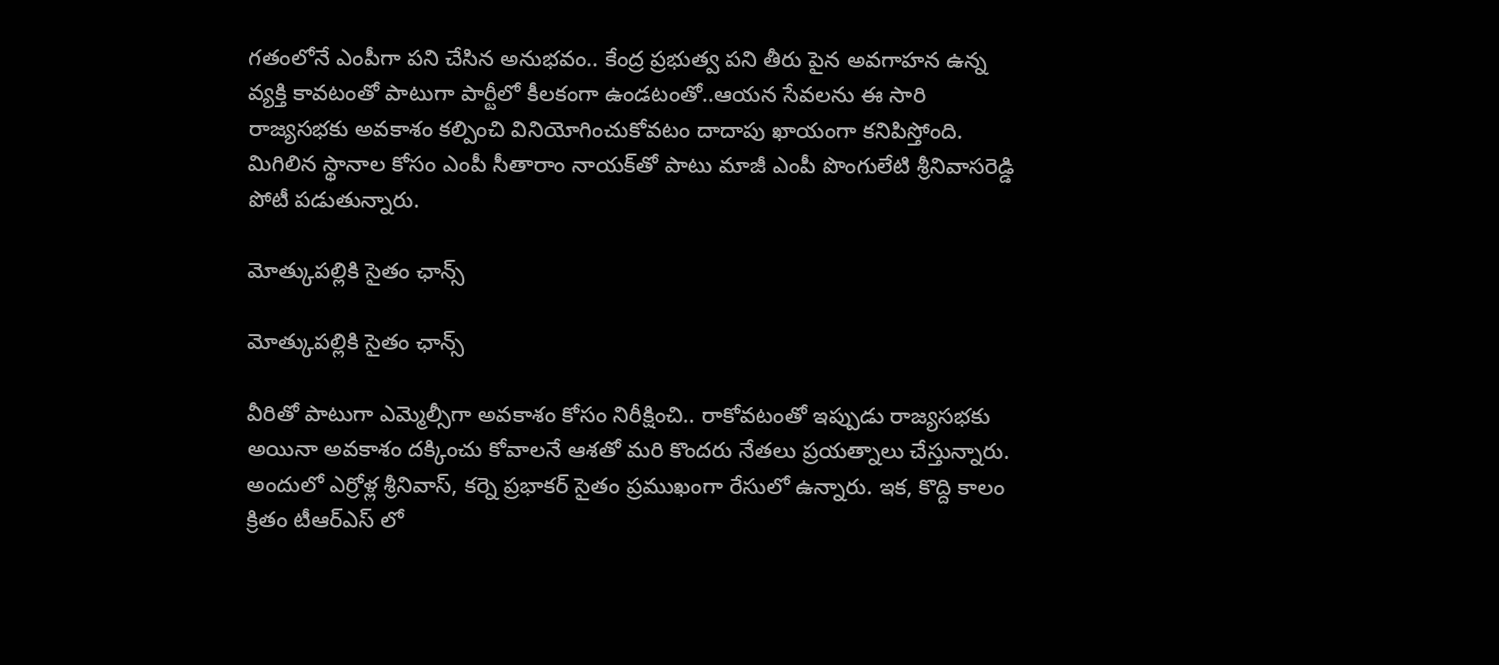గతంలోనే ఎంపీగా పని చేసిన అనుభవం.. కేంద్ర ప్రభుత్వ పని తీరు పైన అవగాహన ఉన్న వ్యక్తి కావటంతో పాటుగా పార్టీలో కీలకంగా ఉండటంతో..ఆయన సేవలను ఈ సారి రాజ్యసభకు అవకాశం కల్పించి వినియోగించుకోవటం దాదాపు ఖాయంగా కనిపిస్తోంది. మిగిలిన స్థానాల కోసం ఎంపీ సీతారాం నాయక్‌తో పాటు మాజీ ఎంపీ పొంగులేటి శ్రీనివాసరెడ్డి పోటీ పడుతున్నారు.

మోత్కుపల్లికి సైతం ఛాన్స్

మోత్కుపల్లికి సైతం ఛాన్స్

వీరితో పాటుగా ఎమ్మెల్సీగా అవకాశం కోసం నిరీక్షించి.. రాకోవటంతో ఇప్పుడు రాజ్యసభకు అయినా అవకాశం దక్కించు కోవాలనే ఆశతో మరి కొందరు నేతలు ప్రయత్నాలు చేస్తున్నారు. అందులో ఎర్రోళ్ల శ్రీనివాస్, కర్నె ప్రభాకర్‌ సైతం ప్రముఖంగా రేసులో ఉన్నారు. ఇక, కొద్ది కాలం క్రితం టీఆర్ఎస్ లో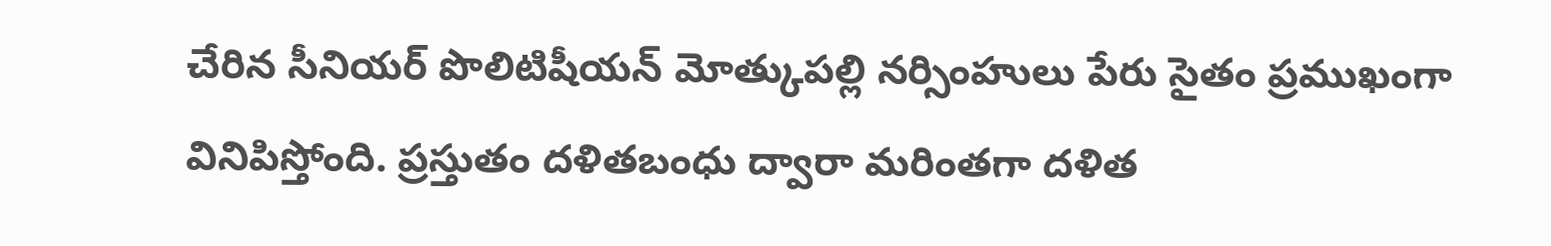చేరిన సీనియర్ పొలిటిషీయన్ మోత్కుపల్లి నర్సింహులు పేరు సైతం ప్రముఖంగా వినిపిస్తోంది. ప్రస్తుతం దళితబంధు ద్వారా మరింతగా దళిత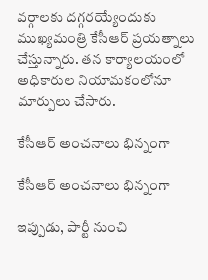వర్గాలకు దగ్గరయ్యేందుకు ముఖ్యమంత్రి కేసీఆర్ ప్రయత్నాలు చేస్తున్నారు. తన కార్యాలయంలో అధికారుల నియామకంలోనూ మార్పులు చేసారు.

కేసీఆర్ అంచనాలు భిన్నంగా

కేసీఆర్ అంచనాలు భిన్నంగా

ఇప్పుడు, పార్టీ నుంచి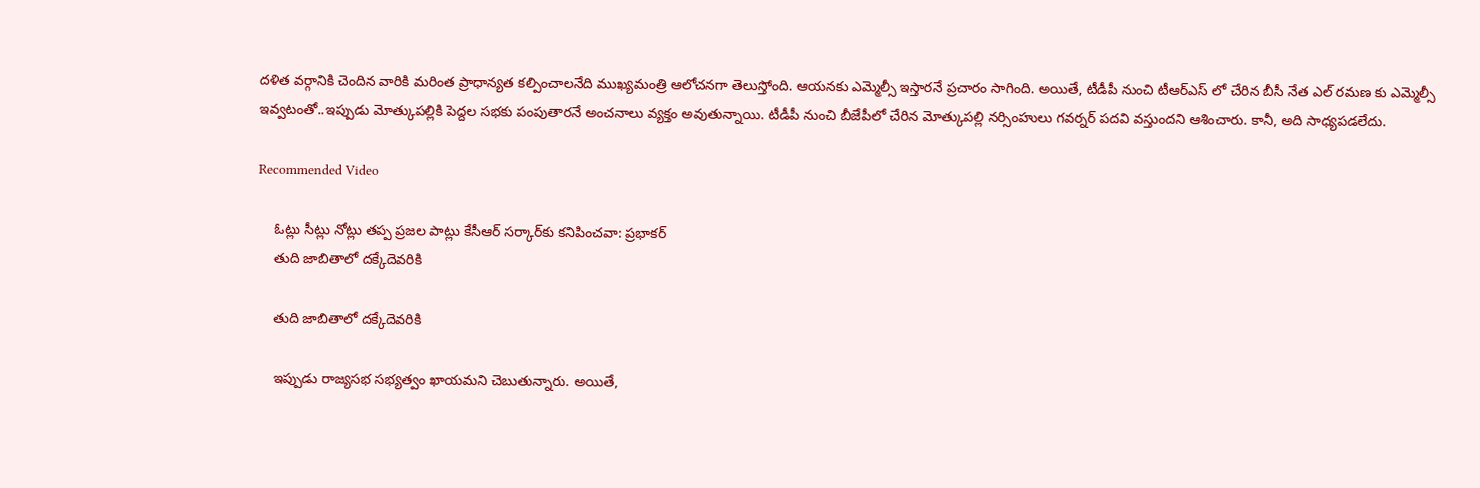దళిత వర్గానికి చెందిన వారికి మరింత ప్రాధాన్యత కల్పించాలనేది ముఖ్యమంత్రి ఆలోచనగా తెలుస్తోంది. ఆయనకు ఎమ్మెల్సీ ఇస్తారనే ప్రచారం సాగింది. అయితే, టీడీపీ నుంచి టీఆర్ఎస్ లో చేరిన బీసీ నేత ఎల్ రమణ కు ఎమ్మెల్సీ ఇవ్వటంతో..ఇప్పుడు మోత్కుపల్లికి పెద్దల సభకు పంపుతారనే అంచనాలు వ్యక్తం అవుతున్నాయి. టీడీపీ నుంచి బీజేపీలో చేరిన మోత్కుపల్లి నర్సింహులు గవర్నర్ పదవి వస్తుందని ఆశించారు. కానీ, అది సాధ్యపడలేదు.

Recommended Video

    ఓట్లు సీట్లు నోట్లు తప్ప ప్రజల పాట్లు కేసీఆర్ సర్కార్‌కు కనిపించవా: ప్రభాకర్
    తుది జాబితాలో దక్కేదెవరికి

    తుది జాబితాలో దక్కేదెవరికి

    ఇప్పుడు రాజ్యసభ సభ్యత్వం ఖాయమని చెబుతున్నారు. అయితే,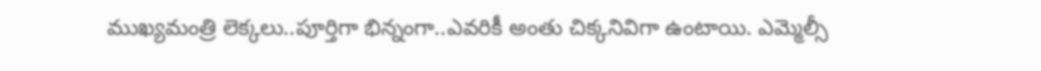ముఖ్యమంత్రి లెక్కలు..పూర్తిగా భిన్నంగా..ఎవరికీ అంతు చిక్కనివిగా ఉంటాయి. ఎమ్మెల్సీ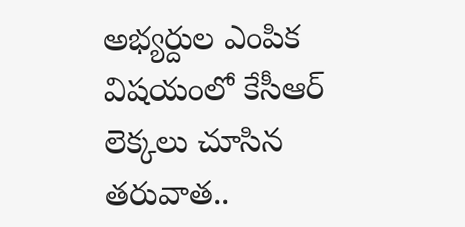అభ్యర్దుల ఎంపిక విషయంలో కేసీఆర్ లెక్కలు చూసిన తరువాత..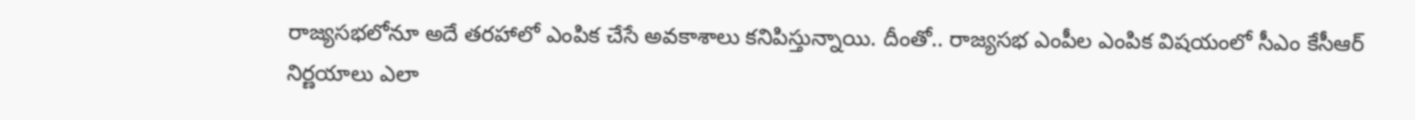రాజ్యసభలోనూ అదే తరహాలో ఎంపిక చేసే అవకాశాలు కనిపిస్తున్నాయి. దీంతో.. రాజ్యసభ ఎంపీల ఎంపిక విషయంలో సీఎం కేసీఆర్ నిర్ణయాలు ఎలా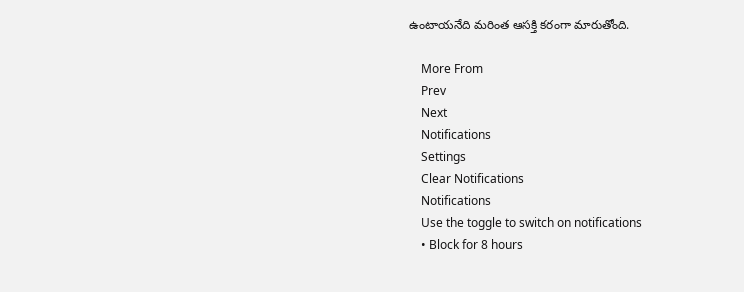ఉంటాయనేది మరింత ఆసక్తి కరంగా మారుతోంది.

    More From
    Prev
    Next
    Notifications
    Settings
    Clear Notifications
    Notifications
    Use the toggle to switch on notifications
    • Block for 8 hours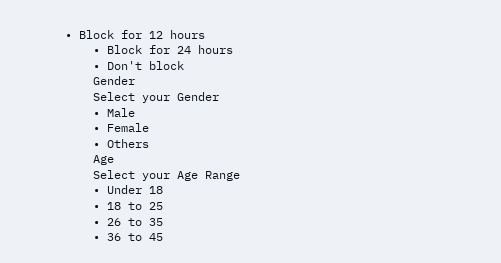• Block for 12 hours
    • Block for 24 hours
    • Don't block
    Gender
    Select your Gender
    • Male
    • Female
    • Others
    Age
    Select your Age Range
    • Under 18
    • 18 to 25
    • 26 to 35
    • 36 to 45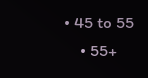• 45 to 55
    • 55+